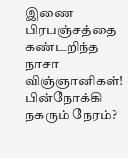இணை பிரபஞ்சத்தை கண்டறிந்த நாசா விஞ்ஞானிகள்! பின்நோக்கி நகரும் நேரம்?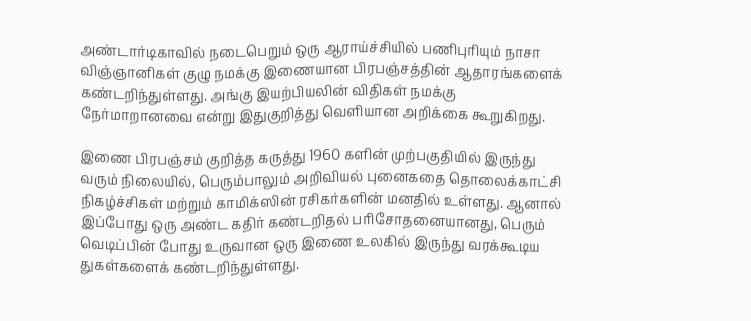அண்டார்டிகாவில் நடைபெறும் ஒரு ஆராய்ச்சியில் பணிபுரியும் நாசா விஞ்ஞானிகள் குழு நமக்கு இணையான பிரபஞ்சத்தின் ஆதாரங்களைக் கண்டறிந்துள்ளது. அங்கு இயற்பியலின் விதிகள் நமக்கு நேர்மாறானவை என்று இதுகுறித்து வெளியான அறிக்கை கூறுகிறது.

இணை பிரபஞ்சம் குறித்த கருத்து 1960 களின் முற்பகுதியில் இருந்து வரும் நிலையில், பெரும்பாலும் அறிவியல் புனைகதை தொலைக்காட்சி நிகழ்ச்சிகள் மற்றும் காமிக்ஸின் ரசிகர்களின் மனதில் உள்ளது. ஆனால் இப்போது ஒரு அண்ட கதிர் கண்டறிதல் பரிசோதனையானது, பெரும் வெடிப்பின் போது உருவான ஒரு இணை உலகில் இருந்து வரக்கூடிய துகள்களைக் கண்டறிந்துள்ளது.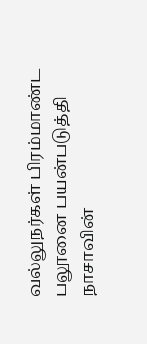வல்லுநர்கள் பிரம்மாண்ட பலூனை பயன்படுத்தி நாசாவின்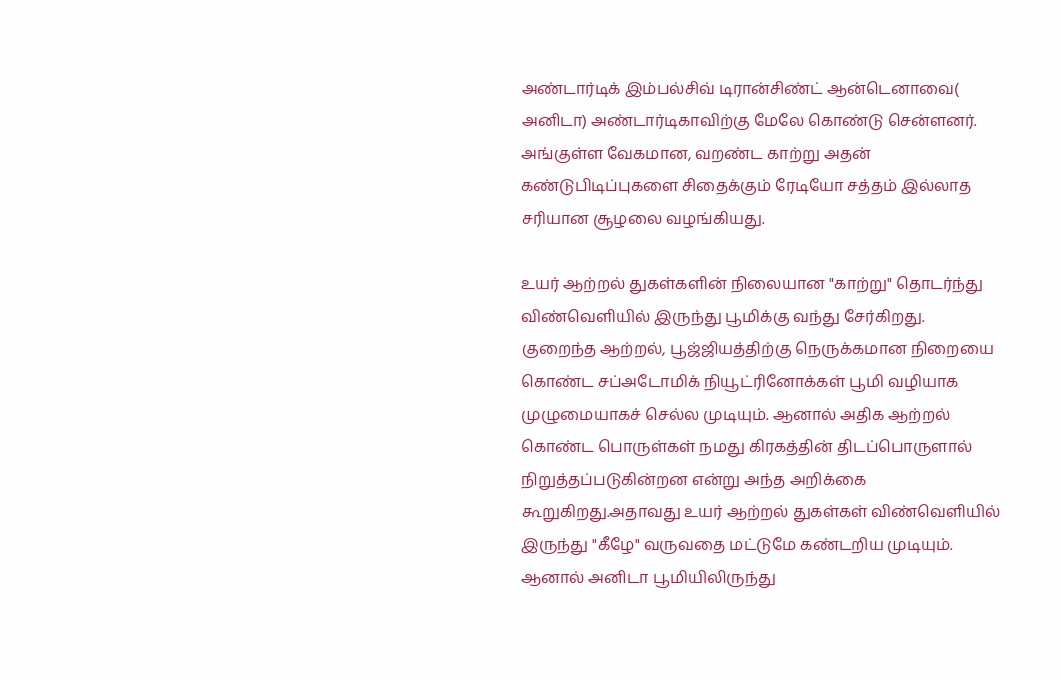அண்டார்டிக் இம்பல்சிவ் டிரான்சிண்ட் ஆன்டெனாவை( அனிடா) அண்டார்டிகாவிற்கு மேலே கொண்டு சென்ளனர். அங்குள்ள வேகமான, வறண்ட காற்று அதன் கண்டுபிடிப்புகளை சிதைக்கும் ரேடியோ சத்தம் இல்லாத சரியான சூழலை வழங்கியது.

உயர் ஆற்றல் துகள்களின் நிலையான "காற்று" தொடர்ந்து விண்வெளியில் இருந்து பூமிக்கு வந்து சேர்கிறது.
குறைந்த ஆற்றல், பூஜ்ஜியத்திற்கு நெருக்கமான நிறையை கொண்ட சப்அடோமிக் நியூட்ரினோக்கள் பூமி வழியாக முழுமையாகச் செல்ல முடியும். ஆனால் அதிக ஆற்றல் கொண்ட பொருள்கள் நமது கிரகத்தின் திடப்பொருளால் நிறுத்தப்படுகின்றன என்று அந்த அறிக்கை கூறுகிறது.அதாவது உயர் ஆற்றல் துகள்கள் விண்வெளியில் இருந்து "கீழே" வருவதை மட்டுமே கண்டறிய முடியும். ஆனால் அனிடா பூமியிலிருந்து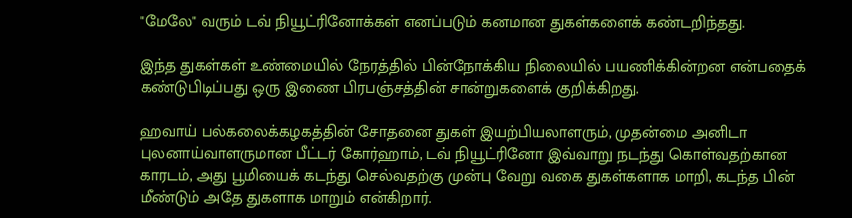"மேலே" வரும் டவ் நியூட்ரினோக்கள் எனப்படும் கனமான துகள்களைக் கண்டறிந்தது.

இந்த துகள்கள் உண்மையில் நேரத்தில் பின்நோக்கிய நிலையில் பயணிக்கின்றன என்பதைக் கண்டுபிடிப்பது ஒரு இணை பிரபஞ்சத்தின் சான்றுகளைக் குறிக்கிறது.

ஹவாய் பல்கலைக்கழகத்தின் சோதனை துகள் இயற்பியலாளரும், முதன்மை அனிடா புலனாய்வாளருமான பீட்டர் கோர்ஹாம், டவ் நியூட்ரினோ இவ்வாறு நடந்து கொள்வதற்கான காரடம், அது பூமியைக் கடந்து செல்வதற்கு முன்பு வேறு வகை துகள்களாக மாறி, கடந்த பின் மீண்டும் அதே துகளாக மாறும் என்கிறார்.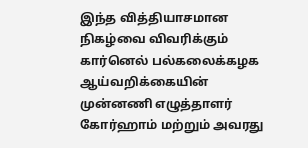இந்த வித்தியாசமான நிகழ்வை விவரிக்கும் கார்னெல் பல்கலைக்கழக ஆய்வறிக்கையின் முன்னணி எழுத்தாளர் கோர்ஹாம் மற்றும் அவரது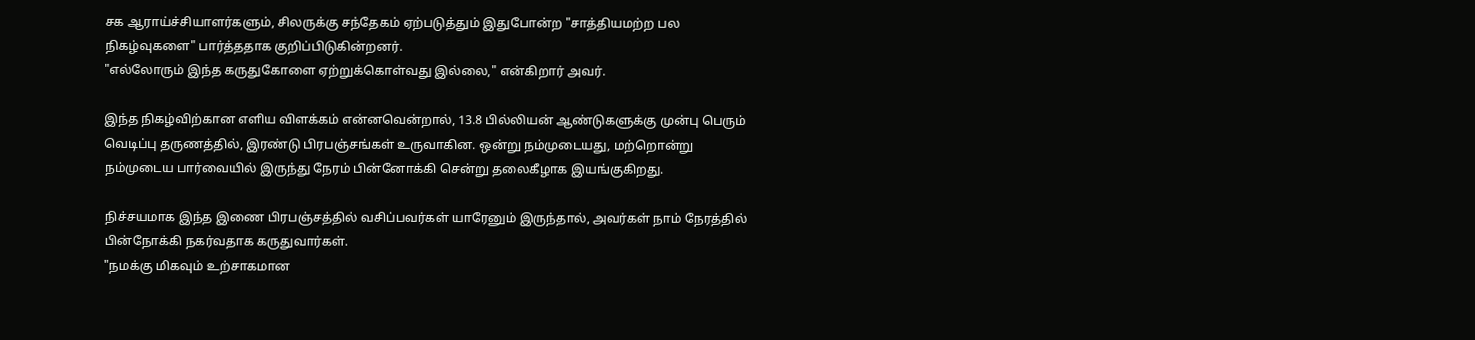சக ஆராய்ச்சியாளர்களும், சிலருக்கு சந்தேகம் ஏற்படுத்தும் இதுபோன்ற "சாத்தியமற்ற பல நிகழ்வுகளை" பார்த்ததாக குறிப்பிடுகின்றனர்.
"எல்லோரும் இந்த கருதுகோளை ஏற்றுக்கொள்வது இல்லை," என்கிறார் அவர்.

இந்த நிகழ்விற்கான எளிய விளக்கம் என்னவென்றால், 13.8 பில்லியன் ஆண்டுகளுக்கு முன்பு பெரும் வெடிப்பு தருணத்தில், இரண்டு பிரபஞ்சங்கள் உருவாகின. ஒன்று நம்முடையது, மற்றொன்று நம்முடைய பார்வையில் இருந்து நேரம் பின்னோக்கி சென்று தலைகீழாக இயங்குகிறது.

நிச்சயமாக இந்த இணை பிரபஞ்சத்தில் வசிப்பவர்கள் யாரேனும் இருந்தால், அவர்கள் நாம் நேரத்தில் பின்நோக்கி நகர்வதாக கருதுவார்கள்.
"நமக்கு மிகவும் உற்சாகமான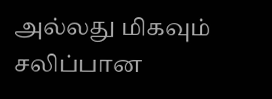அல்லது மிகவும் சலிப்பான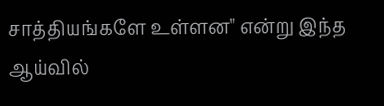சாத்தியங்களே உள்ளன" என்று இந்த ஆய்வில்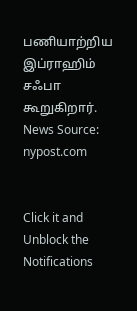பணியாற்றிய இப்ராஹிம் சஃபா கூறுகிறார்.
News Source: nypost.com


Click it and Unblock the Notifications